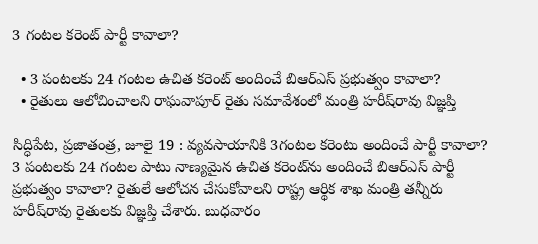3 గంటల కరెంట్‌ ‌పార్టీ కావాలా?

  • 3 పంటలకు 24 గంటల ఉచిత కరెంట్‌ అం‌దించే బిఆర్‌ఎస్‌ ‌ప్రభుత్వం కావాలా?
  • రైతులు ఆలోచించాలని రాఘవాపూర్‌ ‌రైతు సమావేశంలో మంత్రి హరీష్‌రావు విజ్ఞప్తి

సిద్ధిపేట, ప్రజాతంత్ర, జూలై 19 : వ్యవసాయానికి 3గంటల కరెంటు అందించే పార్టీ కావాలా? 3 పంటలకు 24 గంటల పాటు నాణ్యమైన ఉచిత కరెంట్‌ను అందించే బిఆర్‌ఎస్‌ ‌పార్టీ ప్రభుత్వం కావాలా? రైతులే ఆలోచన చేసుకోవాలని రాష్ట్ర ఆర్థిక శాఖ మంత్రి తన్నీరు హరీష్‌రావు రైతులకు విజ్ఞప్తి చేశారు. బుధవారం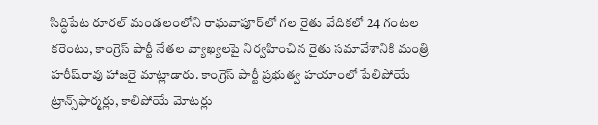సిద్ధిపేట రూరల్‌ ‌మండలంలోని రాఘవాపూర్‌లో గల రైతు వేదికలో 24 గంటల కరెంటు, కాంగ్రెస్‌ ‌పార్టీ నేతల వ్యాఖ్యలపై నిర్వహించిన రైతు సమావేశానికి మంత్రి హరీష్‌రావు హాజరై మాట్లాడారు. కాంగ్రెస్‌ ‌పార్టీ ప్రభుత్వ హయాంలో పేలిపోయే ట్రాన్స్‌ఫార్మర్లు, కాలిపోయే మోటర్లు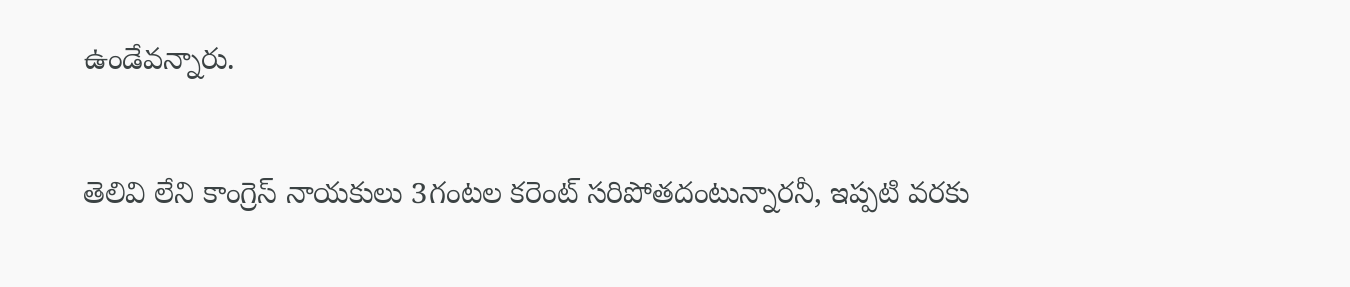ఉండేవన్నారు.

తెలివి లేని కాంగ్రెస్‌ ‌నాయకులు 3గంటల కరెంట్‌ ‌సరిపోతదంటున్నారనీ, ఇప్పటి వరకు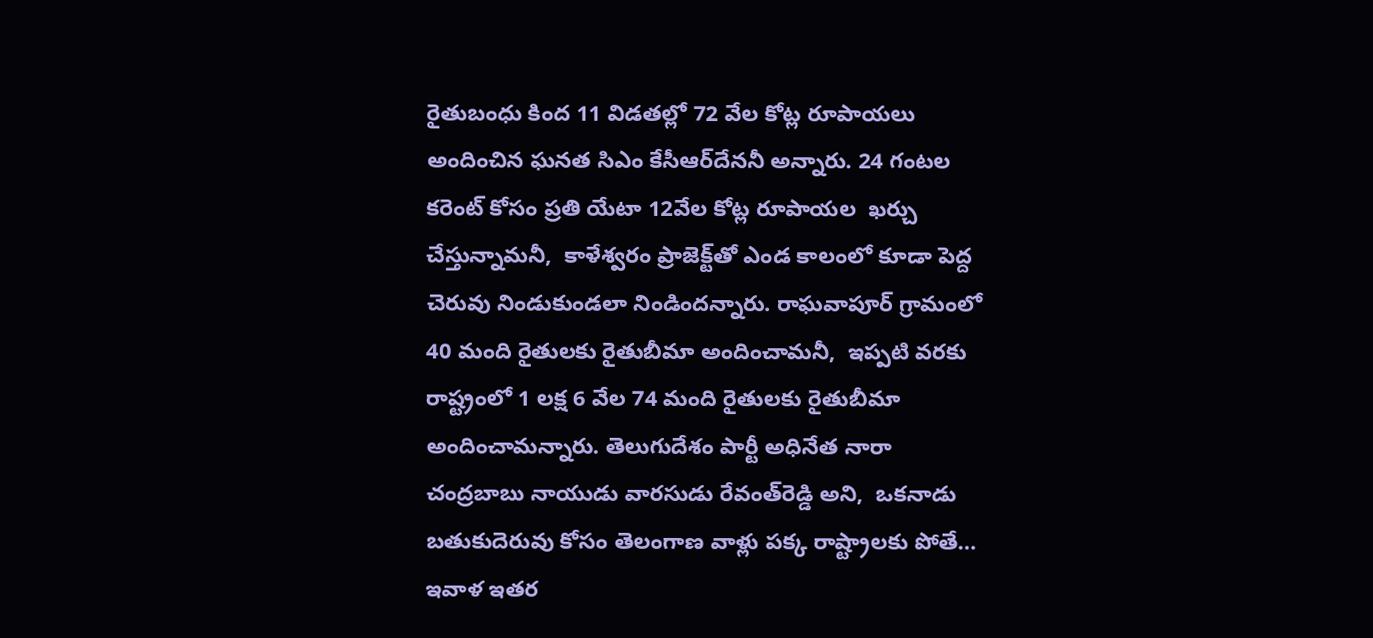రైతుబంధు కింద 11 విడతల్లో 72 వేల కోట్ల రూపాయలు అందించిన ఘనత సిఎం కేసీఆర్‌దేననీ అన్నారు. 24 గంటల కరెంట్‌ ‌కోసం ప్రతి యేటా 12వేల కోట్ల రూపాయల  ఖర్చు చేస్తున్నామనీ,  కాళేశ్వరం ప్రాజెక్ట్‌తో ఎండ కాలంలో కూడా పెద్ద చెరువు నిండుకుండలా నిండిందన్నారు. రాఘవాపూర్‌ ‌గ్రామంలో 40 మంది రైతులకు రైతుబీమా అందించామనీ,  ఇప్పటి వరకు రాష్ట్రంలో 1 లక్ష 6 వేల 74 మంది రైతులకు రైతుబీమా అందించామన్నారు. తెలుగుదేశం పార్టీ అధినేత నారా  చంద్రబాబు నాయుడు వారసుడు రేవంత్‌రెడ్డి అని,  ఒకనాడు బతుకుదెరువు కోసం తెలంగాణ వాళ్లు పక్క రాష్ట్రాలకు పోతే… ఇవాళ ఇతర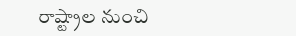రాష్ట్రాల నుంచి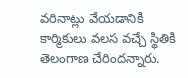వరినాట్లు వేయడానికి కార్మికులు వలస వచ్చే స్థితికి తెలంగాణ చేరిందన్నారు.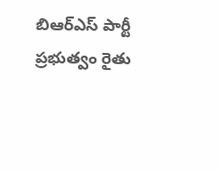బిఆర్‌ఎస్‌ ‌పార్టీ ప్రభుత్వం రైతు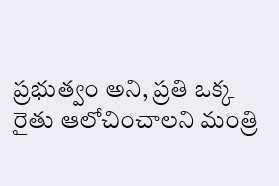ప్రభుత్వం అని, ప్రతి ఒక్క రైతు ఆలోచించాలని మంత్రి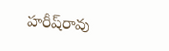హరీష్‌రావు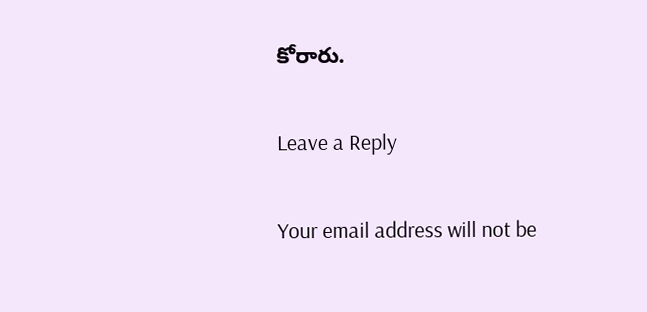కోరారు.

Leave a Reply

Your email address will not be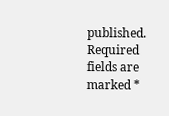published. Required fields are marked *